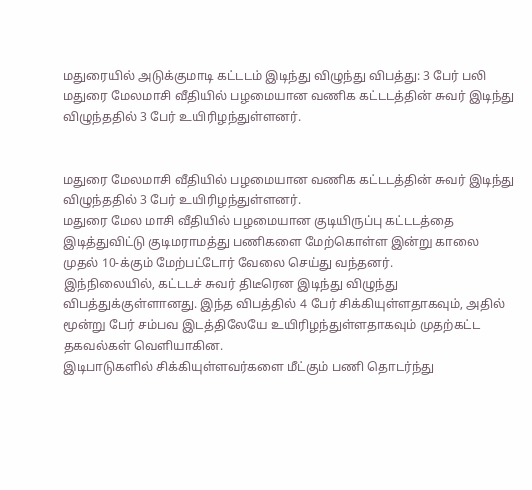மதுரையில் அடுக்குமாடி கட்டடம் இடிந்து விழுந்து விபத்து: 3 பேர் பலி
மதுரை மேலமாசி வீதியில் பழமையான வணிக கட்டடத்தின் சுவர் இடிந்து விழுந்ததில் 3 பேர் உயிரிழந்துள்ளனர்.


மதுரை மேலமாசி வீதியில் பழமையான வணிக கட்டடத்தின் சுவர் இடிந்து விழுந்ததில் 3 பேர் உயிரிழந்துள்ளனர்.
மதுரை மேல மாசி வீதியில் பழமையான குடியிருப்பு கட்டடத்தை இடித்துவிட்டு குடிமராமத்து பணிகளை மேற்கொள்ள இன்று காலை முதல் 10-க்கும் மேற்பட்டோர் வேலை செய்து வந்தனர்.
இந்நிலையில், கட்டடச் சுவர் திடீரென இடிந்து விழுந்து விபத்துக்குள்ளானது. இந்த விபத்தில் 4 பேர் சிக்கியுள்ளதாகவும், அதில் மூன்று பேர் சம்பவ இடத்திலேயே உயிரிழந்துள்ளதாகவும் முதற்கட்ட தகவல்கள் வெளியாகின.
இடிபாடுகளில் சிக்கியுள்ளவர்களை மீட்கும் பணி தொடர்ந்து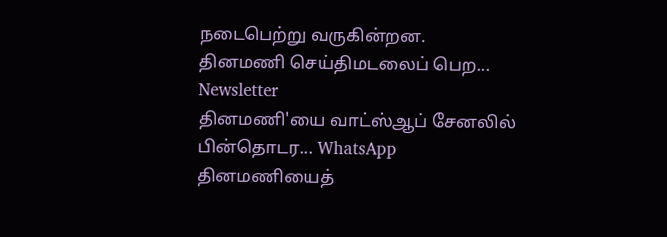நடைபெற்று வருகின்றன.
தினமணி செய்திமடலைப் பெற... Newsletter
தினமணி'யை வாட்ஸ்ஆப் சேனலில் பின்தொடர... WhatsApp
தினமணியைத்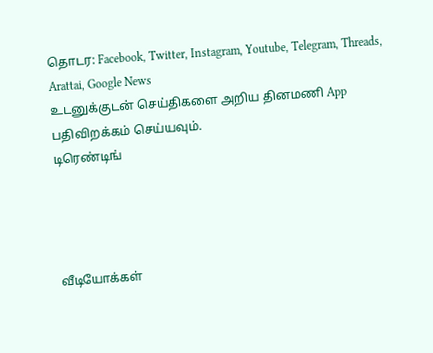தொடர: Facebook, Twitter, Instagram, Youtube, Telegram, Threads, Arattai, Google News
உடனுக்குடன் செய்திகளை அறிய தினமணி App பதிவிறக்கம் செய்யவும்.
டிரெண்டிங்




வீடியோக்கள்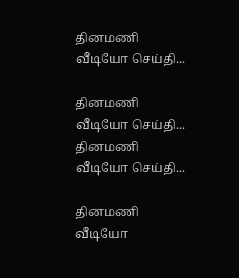தினமணி வீடியோ செய்தி...

தினமணி வீடியோ செய்தி...
தினமணி வீடியோ செய்தி...

தினமணி வீடியோ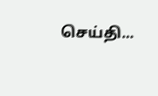செய்தி...